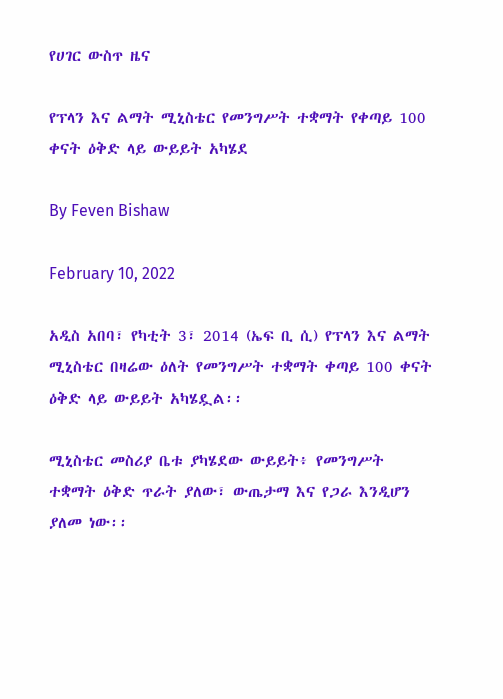የሀገር ውስጥ ዜና

የፕላን እና ልማት ሚኒስቴር የመንግሥት ተቋማት የቀጣይ 100 ቀናት ዕቅድ ላይ ውይይት አካሄደ

By Feven Bishaw

February 10, 2022

አዲስ አበባ፣ የካቲት 3፣ 2014 (ኤፍ ቢ ሲ) የፕላን እና ልማት ሚኒስቴር በዛሬው ዕለት የመንግሥት ተቋማት ቀጣይ 100 ቀናት ዕቅድ ላይ ውይይት አካሄዷል፡፡

ሚኒስቴር መስሪያ ቤቱ ያካሄደው ውይይት፥ የመንግሥት ተቋማት ዕቅድ ጥራት ያለው፣ ውጤታማ እና የጋራ እንዲሆን ያለመ ነው፡፡